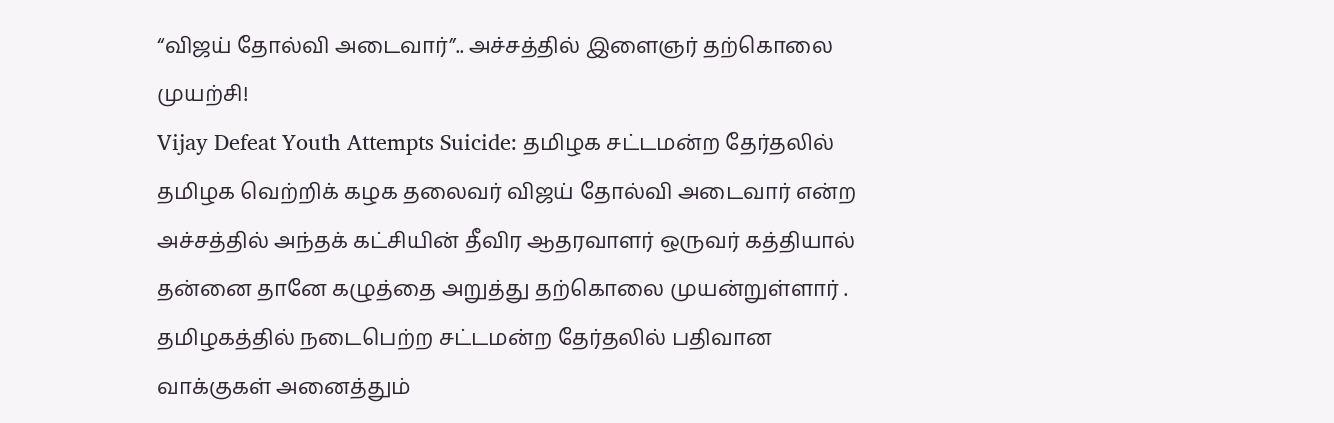“விஜய் தோல்வி அடைவார்”.. அச்சத்தில் இளைஞர் தற்கொலை முயற்சி!
Vijay Defeat Youth Attempts Suicide: தமிழக சட்டமன்ற தேர்தலில் தமிழக வெற்றிக் கழக தலைவர் விஜய் தோல்வி அடைவார் என்ற அச்சத்தில் அந்தக் கட்சியின் தீவிர ஆதரவாளர் ஒருவர் கத்தியால் தன்னை தானே கழுத்தை அறுத்து தற்கொலை முயன்றுள்ளார் .
தமிழகத்தில் நடைபெற்ற சட்டமன்ற தேர்தலில் பதிவான வாக்குகள் அனைத்தும்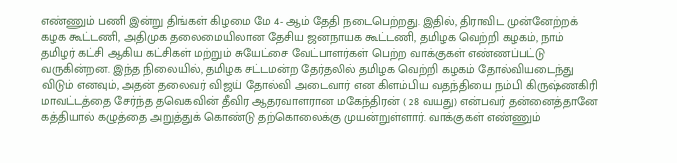எண்ணும் பணி இன்று திங்கள் கிழமை மே 4- ஆம் தேதி நடைபெற்றது. இதில், திராவிட முன்னேற்றக் கழக கூட்டணி, அதிமுக தலைமையிலான தேசிய ஜனநாயக கூட்டணி, தமிழக வெற்றி கழகம், நாம் தமிழர் கட்சி ஆகிய கட்சிகள் மற்றும் சுயேட்சை வேட்பாளர்கள் பெற்ற வாக்குகள் எண்ணப்பட்டு வருகின்றன. இந்த நிலையில், தமிழக சட்டமன்ற தேர்தலில் தமிழக வெற்றி கழகம் தோல்வியடைந்து விடும் எனவும், அதன் தலைவர் விஜய் தோல்வி அடைவார் என கிளம்பிய வதந்தியை நம்பி கிருஷ்ணகிரி மாவட்டத்தை சேர்ந்த தவெகவின் தீவிர ஆதரவாளரான மகேந்திரன் ( 28 வயது) என்பவர் தன்னைத்தானே கத்தியால் கழுத்தை அறுத்துக் கொண்டு தற்கொலைக்கு முயன்றுள்ளார். வாக்குகள் எண்ணும்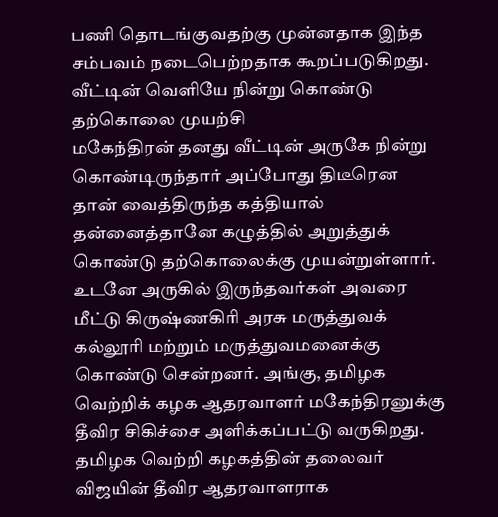பணி தொடங்குவதற்கு முன்னதாக இந்த சம்பவம் நடைபெற்றதாக கூறப்படுகிறது.
வீட்டின் வெளியே நின்று கொண்டு தற்கொலை முயற்சி
மகேந்திரன் தனது வீட்டின் அருகே நின்று கொண்டிருந்தார் அப்போது திடீரென தான் வைத்திருந்த கத்தியால் தன்னைத்தானே கழுத்தில் அறுத்துக் கொண்டு தற்கொலைக்கு முயன்றுள்ளார். உடனே அருகில் இருந்தவர்கள் அவரை மீட்டு கிருஷ்ணகிரி அரசு மருத்துவக் கல்லூரி மற்றும் மருத்துவமனைக்கு கொண்டு சென்றனர். அங்கு, தமிழக வெற்றிக் கழக ஆதரவாளர் மகேந்திரனுக்கு தீவிர சிகிச்சை அளிக்கப்பட்டு வருகிறது. தமிழக வெற்றி கழகத்தின் தலைவர் விஜயின் தீவிர ஆதரவாளராக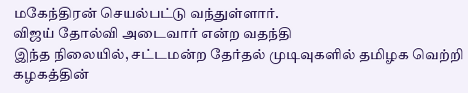மகேந்திரன் செயல்பட்டு வந்துள்ளார்.
விஜய் தோல்வி அடைவார் என்ற வதந்தி
இந்த நிலையில், சட்டமன்ற தேர்தல் முடிவுகளில் தமிழக வெற்றி கழகத்தின்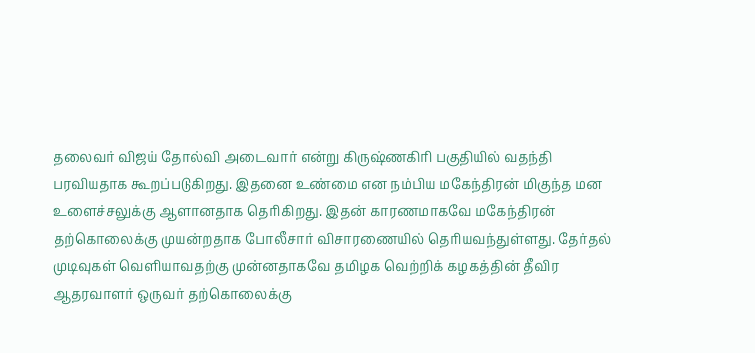தலைவர் விஜய் தோல்வி அடைவார் என்று கிருஷ்ணகிரி பகுதியில் வதந்தி பரவியதாக கூறப்படுகிறது. இதனை உண்மை என நம்பிய மகேந்திரன் மிகுந்த மன உளைச்சலுக்கு ஆளானதாக தெரிகிறது. இதன் காரணமாகவே மகேந்திரன் தற்கொலைக்கு முயன்றதாக போலீசார் விசாரணையில் தெரியவந்துள்ளது. தேர்தல் முடிவுகள் வெளியாவதற்கு முன்னதாகவே தமிழக வெற்றிக் கழகத்தின் தீவிர ஆதரவாளர் ஒருவர் தற்கொலைக்கு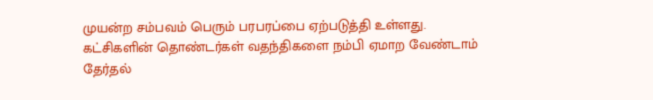முயன்ற சம்பவம் பெரும் பரபரப்பை ஏற்படுத்தி உள்ளது.
கட்சிகளின் தொண்டர்கள் வதந்திகளை நம்பி ஏமாற வேண்டாம்
தேர்தல்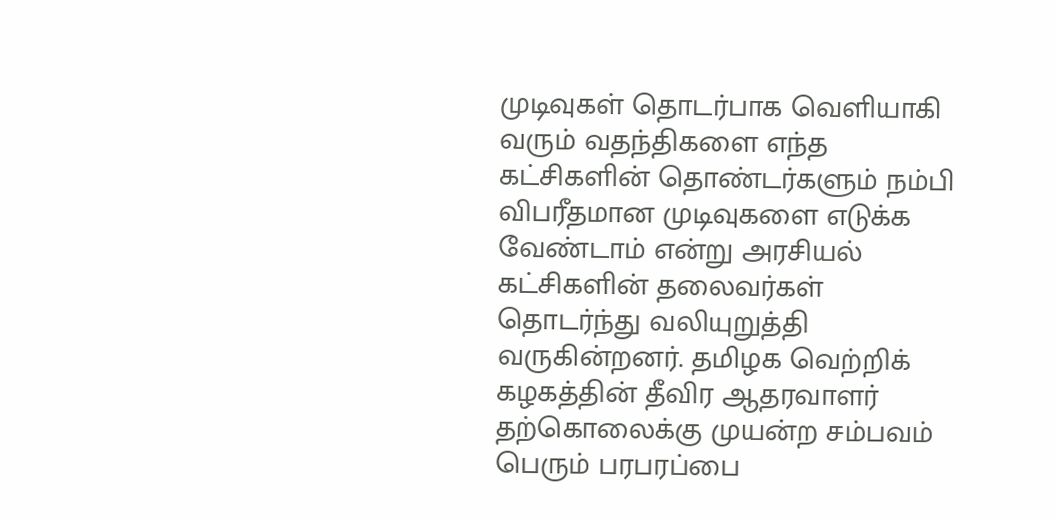முடிவுகள் தொடர்பாக வெளியாகி வரும் வதந்திகளை எந்த கட்சிகளின் தொண்டர்களும் நம்பி விபரீதமான முடிவுகளை எடுக்க வேண்டாம் என்று அரசியல் கட்சிகளின் தலைவர்கள் தொடர்ந்து வலியுறுத்தி வருகின்றனர். தமிழக வெற்றிக் கழகத்தின் தீவிர ஆதரவாளர் தற்கொலைக்கு முயன்ற சம்பவம் பெரும் பரபரப்பை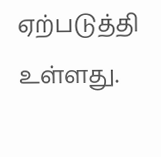ஏற்படுத்தி உள்ளது.